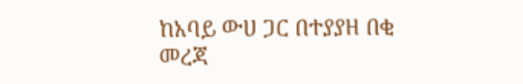ከአባይ ውሀ ጋር በተያያዘ በቂ መረጃ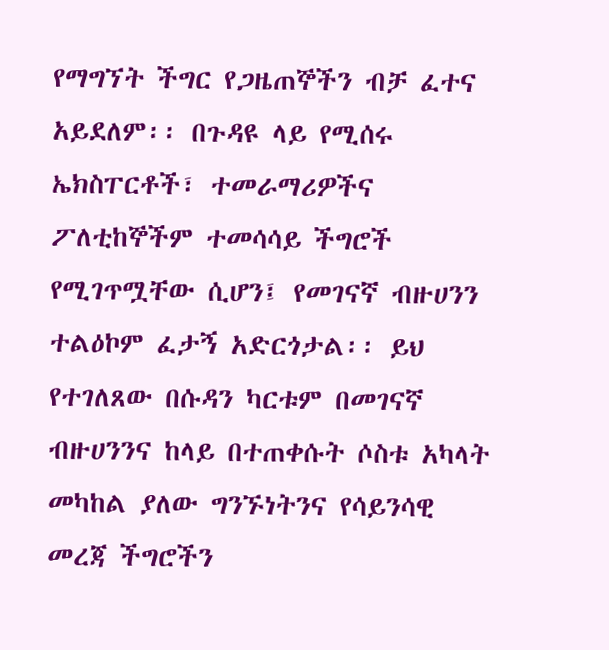የማግኘት ችግር የጋዜጠኞችን ብቻ ፈተና አይደለም፡፡ በጉዳዩ ላይ የሚሰሩ ኤክስፐርቶች፣ ተመራማሪዎችና ፖለቲከኞችም ተመሳሳይ ችግሮች የሚገጥሟቸው ሲሆን፤ የመገናኛ ብዙሀንን ተልዕኮም ፈታኝ አድርጎታል፡፡ ይህ የተገለጸው በሱዳን ካርቱም በመገናኛ ብዙሀንንና ከላይ በተጠቀሱት ሶስቱ አካላት መካከል ያለው ግንኙነትንና የሳይንሳዊ መረጃ ችግሮችን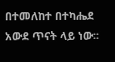በተመለከተ በተካሔደ አውደ ጥናት ላይ ነው፡፡